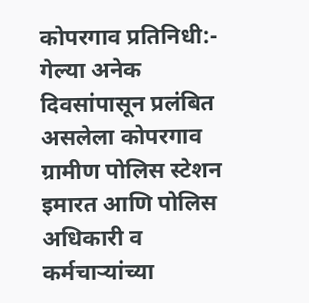कोपरगाव प्रतिनिधी:- गेल्या अनेक दिवसांपासून प्रलंबित असलेला कोपरगाव ग्रामीण पोलिस स्टेशन इमारत आणि पोलिस अधिकारी व कर्मचाऱ्यांच्या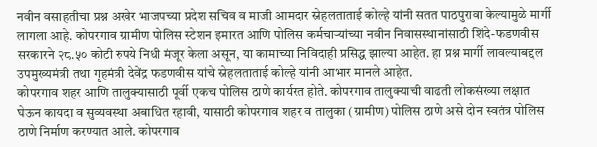नवीन वसाहतीचा प्रश्न अखेर भाजपच्या प्रदेश सचिव व माजी आमदार स्नेहलताताई कोल्हे यांनी सतत पाठपुरावा केल्यामुळे मार्गी लागला आहे. कोपरगाव ग्रामीण पोलिस स्टेशन इमारत आणि पोलिस कर्मचाऱ्यांच्या नवीन निवासस्थानांसाठी शिंदे-फडणवीस सरकारने २८.५० कोटी रुपये निधी मंजूर केला असून, या कामाच्या निविदाही प्रसिद्ध झाल्या आहेत. हा प्रश्न मार्गी लावल्याबद्दल उपमुख्यमंत्री तथा गृहमंत्री देवेंद्र फडणवीस यांचे स्नेहलताताई कोल्हे यांनी आभार मानले आहेत.
कोपरगाव शहर आणि तालुक्यासाठी पूर्वी एकच पोलिस ठाणे कार्यरत होते. कोपरगाव तालुक्याची वाढती लोकसंख्या लक्षात घेऊन कायदा व सुव्यवस्था अबाधित रहावी, यासाठी कोपरगाव शहर व तालुका (ग्रामीण) पोलिस ठाणे असे दोन स्वतंत्र पोलिस ठाणे निर्माण करण्यात आले. कोपरगाव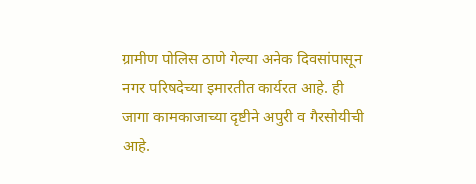ग्रामीण पोलिस ठाणे गेल्या अनेक दिवसांपासून नगर परिषदेच्या इमारतीत कार्यरत आहे. ही जागा कामकाजाच्या दृष्टीने अपुरी व गैरसोयीची आहे.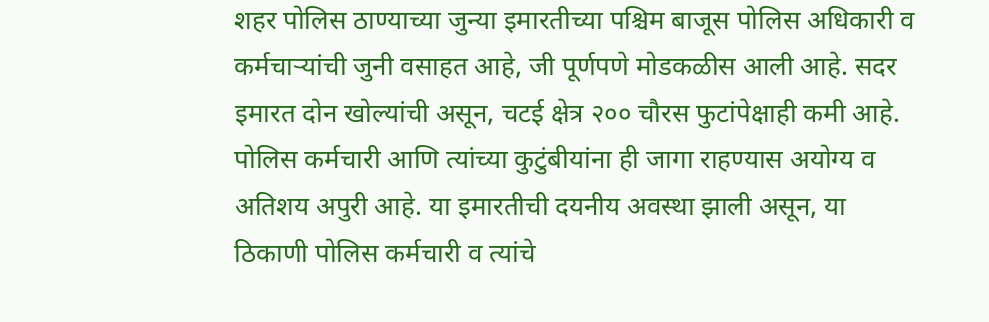शहर पोलिस ठाण्याच्या जुन्या इमारतीच्या पश्चिम बाजूस पोलिस अधिकारी व कर्मचाऱ्यांची जुनी वसाहत आहे, जी पूर्णपणे मोडकळीस आली आहे. सदर इमारत दोन खोल्यांची असून, चटई क्षेत्र २०० चौरस फुटांपेक्षाही कमी आहे. पोलिस कर्मचारी आणि त्यांच्या कुटुंबीयांना ही जागा राहण्यास अयोग्य व अतिशय अपुरी आहे. या इमारतीची दयनीय अवस्था झाली असून, या ठिकाणी पोलिस कर्मचारी व त्यांचे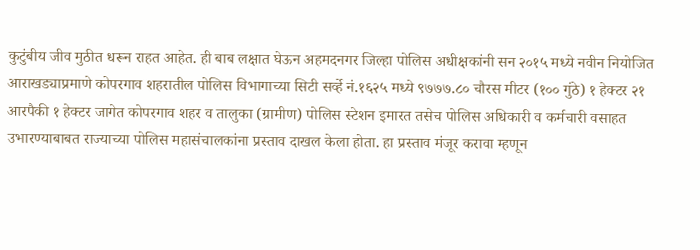कुटुंबीय जीव मुठीत धरून राहत आहेत. ही बाब लक्षात घेऊन अहमदनगर जिल्हा पोलिस अधीक्षकांनी सन २०१५ मध्ये नवीन नियोजित आराखड्याप्रमाणे कोपरगाव शहरातील पोलिस विभागाच्या सिटी सर्व्हे नं.१६२५ मध्ये ९७७७.८० चौरस मीटर (१०० गुंठे) १ हेक्टर २१ आरपैकी १ हेक्टर जागेत कोपरगाव शहर व तालुका (ग्रामीण) पोलिस स्टेशन इमारत तसेच पोलिस अधिकारी व कर्मचारी वसाहत उभारण्याबाबत राज्याच्या पोलिस महासंचालकांना प्रस्ताव दाखल केला होता. हा प्रस्ताव मंजूर करावा म्हणून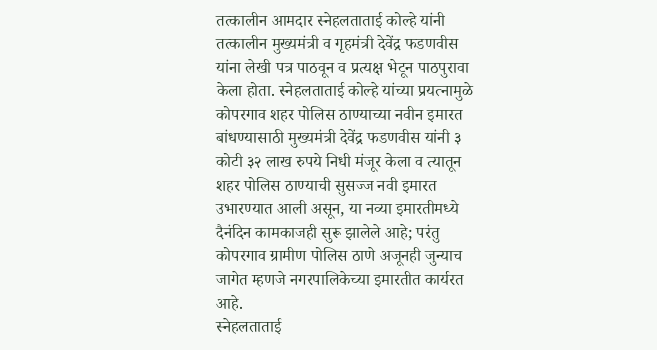तत्कालीन आमदार स्नेहलताताई कोल्हे यांनी तत्कालीन मुख्यमंत्री व गृहमंत्री देवेंद्र फडणवीस यांना लेखी पत्र पाठवून व प्रत्यक्ष भेटून पाठपुरावा केला होता. स्नेहलताताई कोल्हे यांच्या प्रयत्नामुळे कोपरगाव शहर पोलिस ठाण्याच्या नवीन इमारत बांधण्यासाठी मुख्यमंत्री देवेंद्र फडणवीस यांनी ३ कोटी ३२ लाख रुपये निधी मंजूर केला व त्यातून शहर पोलिस ठाण्याची सुसज्ज नवी इमारत उभारण्यात आली असून, या नव्या इमारतीमध्ये दैनंदिन कामकाजही सुरू झालेले आहे; परंतु कोपरगाव ग्रामीण पोलिस ठाणे अजूनही जुन्याच जागेत म्हणजे नगरपालिकेच्या इमारतीत कार्यरत आहे.
स्नेहलताताई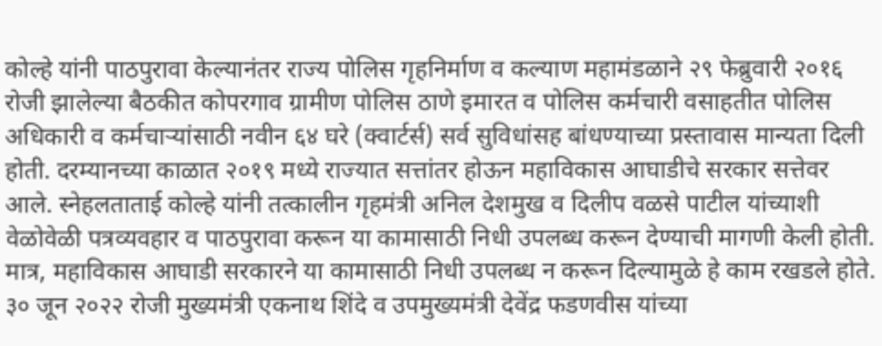कोल्हे यांनी पाठपुरावा केल्यानंतर राज्य पोलिस गृहनिर्माण व कल्याण महामंडळाने २९ फेब्रुवारी २०१६ रोजी झालेल्या बैठकीत कोपरगाव ग्रामीण पोलिस ठाणे इमारत व पोलिस कर्मचारी वसाहतीत पोलिस अधिकारी व कर्मचाऱ्यांसाठी नवीन ६४ घरे (क्वार्टर्स) सर्व सुविधांसह बांधण्याच्या प्रस्तावास मान्यता दिली होती. दरम्यानच्या काळात २०१९ मध्ये राज्यात सत्तांतर होऊन महाविकास आघाडीचे सरकार सत्तेवर आले. स्नेहलताताई कोल्हे यांनी तत्कालीन गृहमंत्री अनिल देशमुख व दिलीप वळसे पाटील यांच्याशी वेळोवेळी पत्रव्यवहार व पाठपुरावा करून या कामासाठी निधी उपलब्ध करून देण्याची मागणी केली होती. मात्र, महाविकास आघाडी सरकारने या कामासाठी निधी उपलब्ध न करून दिल्यामुळे हे काम रखडले होते. ३० जून २०२२ रोजी मुख्यमंत्री एकनाथ शिंदे व उपमुख्यमंत्री देवेंद्र फडणवीस यांच्या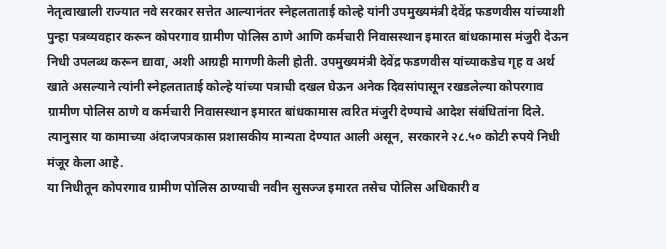नेतृत्वाखाली राज्यात नवे सरकार सत्तेत आल्यानंतर स्नेहलताताई कोल्हे यांनी उपमुख्यमंत्री देवेंद्र फडणवीस यांच्याशी पुन्हा पत्रव्यवहार करून कोपरगाव ग्रामीण पोलिस ठाणे आणि कर्मचारी निवासस्थान इमारत बांधकामास मंजुरी देऊन निधी उपलब्ध करून द्यावा, अशी आग्रही मागणी केली होती. उपमुख्यमंत्री देवेंद्र फडणवीस यांच्याकडेच गृह व अर्थ खाते असल्याने त्यांनी स्नेहलताताई कोल्हे यांच्या पत्राची दखल घेऊन अनेक दिवसांपासून रखडलेल्या कोपरगाव ग्रामीण पोलिस ठाणे व कर्मचारी निवासस्थान इमारत बांधकामास त्वरित मंजुरी देण्याचे आदेश संबंधितांना दिले. त्यानुसार या कामाच्या अंदाजपत्रकास प्रशासकीय मान्यता देण्यात आली असून, सरकारने २८.५० कोटी रुपये निधी मंजूर केला आहे.
या निधीतून कोपरगाव ग्रामीण पोलिस ठाण्याची नवीन सुसज्ज इमारत तसेच पोलिस अधिकारी व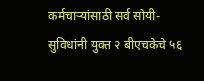कर्मचाऱ्यांसाठी सर्व सोयी-सुविधांनी युक्त २ बीएचकेचे ५६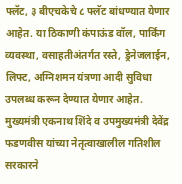फ्लॅट, ३ बीएचकेचे ८ फ्लॅट बांधण्यात येणार आहेत. या ठिकाणी कंपाऊंड वॉल, पार्किंग व्यवस्था, वसाहतीअंतर्गत रस्ते, ड्रेनेजलाईन, लिफ्ट, अग्निशमन यंत्रणा आदी सुविधा उपलब्ध करून देण्यात येणार आहेत. मुख्यमंत्री एकनाथ शिंदे व उपमुख्यमंत्री देवेंद्र फडणवीस यांच्या नेतृत्वाखालील गतिशील सरकारने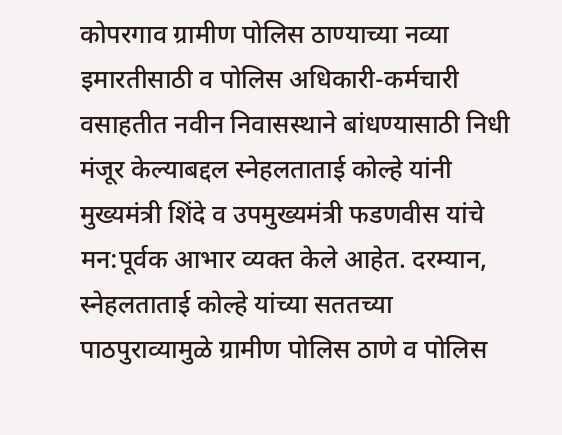कोपरगाव ग्रामीण पोलिस ठाण्याच्या नव्या इमारतीसाठी व पोलिस अधिकारी-कर्मचारी वसाहतीत नवीन निवासस्थाने बांधण्यासाठी निधी मंजूर केल्याबद्दल स्नेहलताताई कोल्हे यांनी मुख्यमंत्री शिंदे व उपमुख्यमंत्री फडणवीस यांचे मन:पूर्वक आभार व्यक्त केले आहेत. दरम्यान, स्नेहलताताई कोल्हे यांच्या सततच्या पाठपुराव्यामुळे ग्रामीण पोलिस ठाणे व पोलिस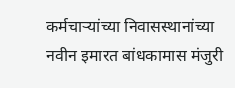कर्मचाऱ्यांच्या निवासस्थानांच्या नवीन इमारत बांधकामास मंजुरी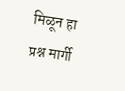मिळून हा प्रश्न मार्गी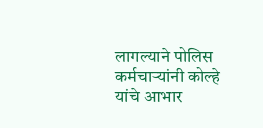लागल्याने पोलिस कर्मचाऱ्यांनी कोल्हे यांचे आभार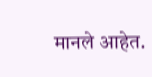मानले आहेत.